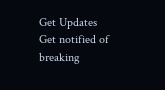Get Updates
Get notified of breaking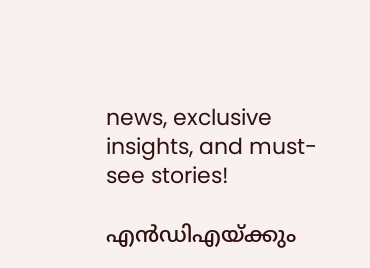news, exclusive insights, and must-see stories!

എന്‍ഡിഎയ്ക്കും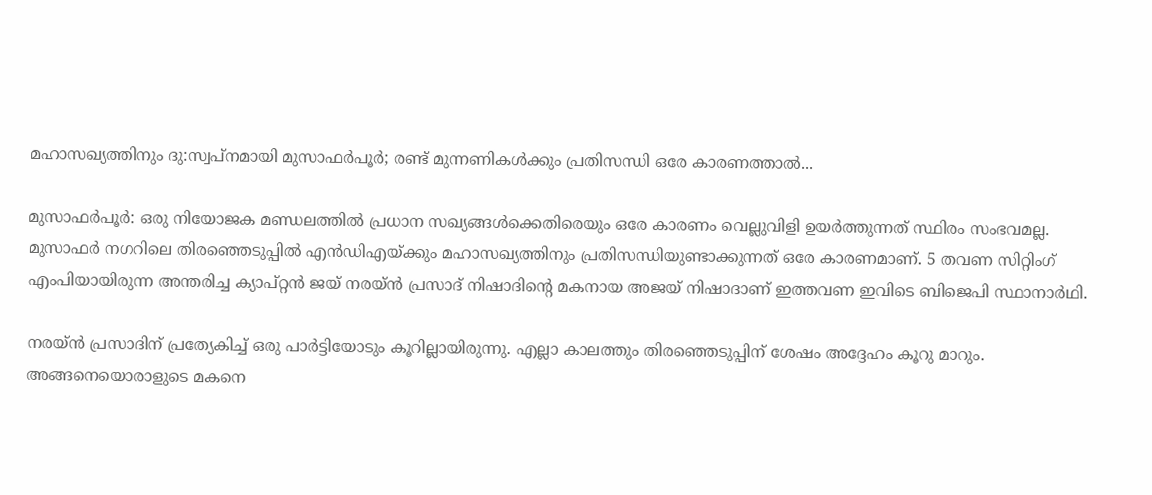മഹാസഖ്യത്തിനും ദു:സ്വപ്‌നമായി മുസാഫര്‍പൂര്‍; രണ്ട് മുന്നണികൾക്കും പ്രതിസന്ധി ഒരേ കാരണത്താൽ...

മുസാഫര്‍പൂര്‍: ഒരു നിയോജക മണ്ഡലത്തില്‍ പ്രധാന സഖ്യങ്ങള്‍ക്കെതിരെയും ഒരേ കാരണം വെല്ലുവിളി ഉയര്‍ത്തുന്നത് സ്ഥിരം സംഭവമല്ല. മുസാഫര്‍ നഗറിലെ തിരഞ്ഞെടുപ്പില്‍ എന്‍ഡിഎയ്ക്കും മഹാസഖ്യത്തിനും പ്രതിസന്ധിയുണ്ടാക്കുന്നത് ഒരേ കാരണമാണ്. 5 തവണ സിറ്റിംഗ് എംപിയായിരുന്ന അന്തരിച്ച ക്യാപ്റ്റന്‍ ജയ് നരയ്ന്‍ പ്രസാദ് നിഷാദിന്റെ മകനായ അജയ് നിഷാദാണ് ഇത്തവണ ഇവിടെ ബിജെപി സ്ഥാനാര്‍ഥി.

നരയ്ന്‍ പ്രസാദിന് പ്രത്യേകിച്ച് ഒരു പാര്‍ട്ടിയോടും കൂറില്ലായിരുന്നു. എല്ലാ കാലത്തും തിരഞ്ഞെടുപ്പിന് ശേഷം അദ്ദേഹം കൂറു മാറും. അങ്ങനെയൊരാളുടെ മകനെ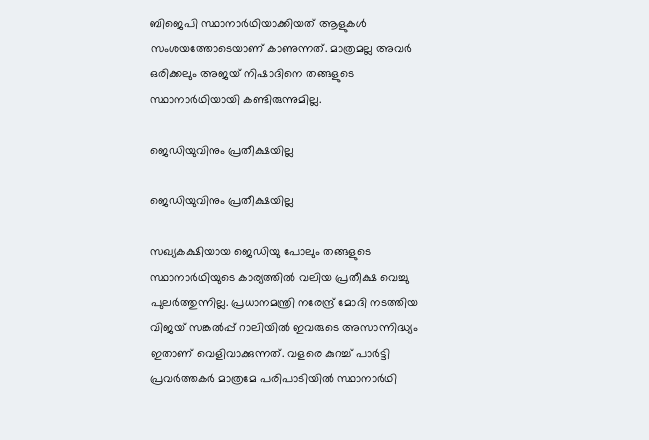ബിജെപി സ്ഥാനാര്‍ഥിയാക്കിയത് ആളുകള്‍ സംശയത്തോടെയാണ് കാണുന്നത്. മാത്രമല്ല അവര്‍ ഒരിക്കലും അജയ് നിഷാദിനെ തങ്ങളുടെ സ്ഥാനാര്‍ഥിയായി കണ്ടിരുന്നുമില്ല.

ജെഡിയുവിനും പ്രതീക്ഷയില്ല

ജെഡിയുവിനും പ്രതീക്ഷയില്ല

സഖ്യകക്ഷിയായ ജെഡിയു പോലും തങ്ങളുടെ സ്ഥാനാര്‍ഥിയുടെ കാര്യത്തില്‍ വലിയ പ്രതീക്ഷ വെച്ചു പുലര്‍ത്തുന്നില്ല. പ്രധാനമന്ത്രി നരേന്ദ്ര് മോദി നടത്തിയ വിജയ് സങ്കല്‍പ്പ് റാലിയില്‍ ഇവരുടെ അസാന്നിദ്ധ്യം ഇതാണ് വെളിവാക്കുന്നത്. വളരെ കുറച്ച് പാര്‍ട്ടി പ്രവര്‍ത്തകര്‍ മാത്രമേ പരിപാടിയില്‍ സ്ഥാനാര്‍ഥി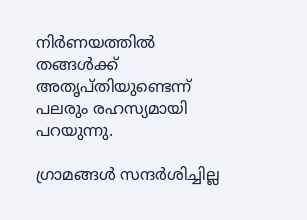നിര്‍ണയത്തില്‍ തങ്ങള്‍ക്ക് അതൃപ്തിയുണ്ടെന്ന് പലരും രഹസ്യമായി പറയുന്നു.

ഗ്രാമങ്ങള്‍ സന്ദര്‍ശിച്ചില്ല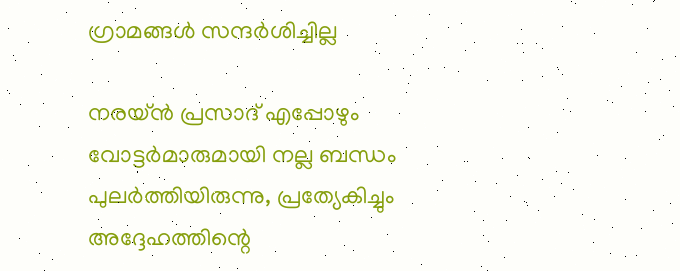ഗ്രാമങ്ങള്‍ സന്ദര്‍ശിച്ചില്ല

നരയ്ന്‍ പ്രസാദ് എപ്പോഴും വോട്ടര്‍മാരുമായി നല്ല ബന്ധം പുലര്‍ത്തിയിരുന്നു, പ്രത്യേകിച്ചും അദ്ദേഹത്തിന്റെ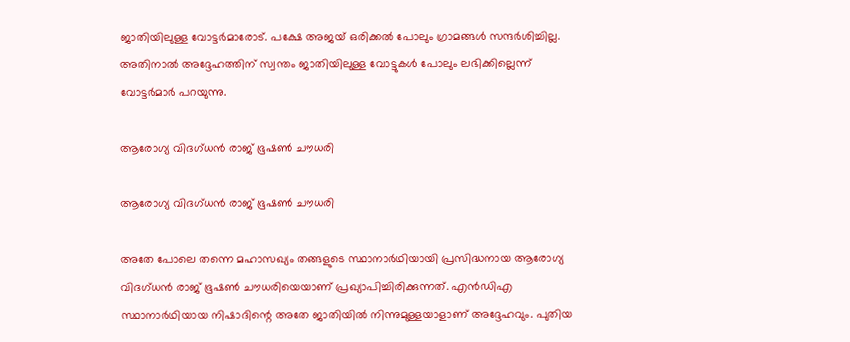ജാതിയിലുള്ള വോട്ടര്‍മാരോട്. പക്ഷേ അജയ് ഒരിക്കല്‍ പോലും ഗ്രാമങ്ങള്‍ സന്ദര്‍ശിച്ചില്ല. അതിനാല്‍ അദ്ദേഹത്തിന് സ്വന്തം ജാതിയിലുള്ള വോട്ടുകള്‍ പോലും ലഭിക്കില്ലെന്ന് വോട്ടര്‍മാര്‍ പറയുന്നു.

ആരോഗ്യ വിദഗ്ധന്‍ രാജ് ഭൂഷണ്‍ ചൗധരി

ആരോഗ്യ വിദഗ്ധന്‍ രാജ് ഭൂഷണ്‍ ചൗധരി

അതേ പോലെ തന്നെ മഹാസഖ്യം തങ്ങളുടെ സ്ഥാനാര്‍ഥിയായി പ്രസിദ്ധനായ ആരോഗ്യ വിദഗ്ധന്‍ രാജ് ഭൂഷണ്‍ ചൗധരിയെയാണ് പ്രഖ്യാപിച്ചിരിക്കുന്നത്. എന്‍ഡിഎ സ്ഥാനാര്‍ഥിയായ നിഷാദിന്റെ അതേ ജാതിയില്‍ നിന്നുമുള്ളയാളാണ് അദ്ദേഹവും. പുതിയ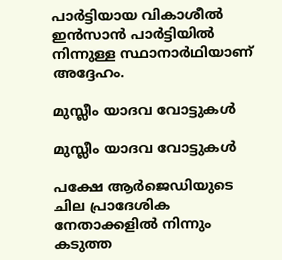പാര്‍ട്ടിയായ വികാശീല്‍ ഇന്‍സാന്‍ പാര്‍ട്ടിയില്‍ നിന്നുള്ള സ്ഥാനാര്‍ഥിയാണ് അദ്ദേഹം.

മുസ്ലീം യാദവ വോട്ടുകൾ

മുസ്ലീം യാദവ വോട്ടുകൾ

പക്ഷേ ആര്‍ജെഡിയുടെ ചില പ്രാദേശിക നേതാക്കളില്‍ നിന്നും കടുത്ത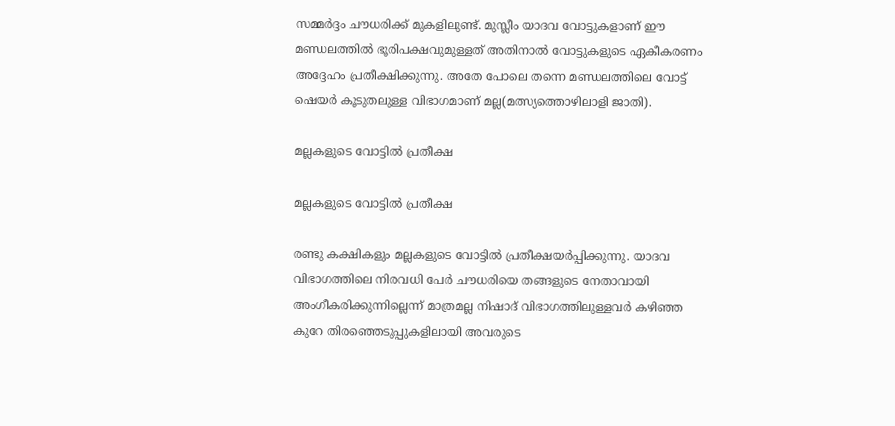സമ്മര്‍ദ്ദം ചൗധരിക്ക് മുകളിലുണ്ട്. മുസ്ലീം യാദവ വോട്ടുകളാണ് ഈ മണ്ഡലത്തില്‍ ഭൂരിപക്ഷവുമുള്ളത് അതിനാല്‍ വോട്ടുകളുടെ ഏകീകരണം അദ്ദേഹം പ്രതീക്ഷിക്കുന്നു. അതേ പോലെ തന്നെ മണ്ഡലത്തിലെ വോട്ട് ഷെയര്‍ കൂടുതലുള്ള വിഭാഗമാണ് മല്ല(മത്സ്യത്തൊഴിലാളി ജാതി).

മല്ലകളുടെ വോട്ടില്‍ പ്രതീക്ഷ

മല്ലകളുടെ വോട്ടില്‍ പ്രതീക്ഷ

രണ്ടു കക്ഷികളും മല്ലകളുടെ വോട്ടില്‍ പ്രതീക്ഷയര്‍പ്പിക്കുന്നു. യാദവ വിഭാഗത്തിലെ നിരവധി പേര്‍ ചൗധരിയെ തങ്ങളുടെ നേതാവായി അംഗീകരിക്കുന്നില്ലെന്ന് മാത്രമല്ല നിഷാദ് വിഭാഗത്തിലുള്ളവര്‍ കഴിഞ്ഞ കുറേ തിരഞ്ഞെടുപ്പുകളിലായി അവരുടെ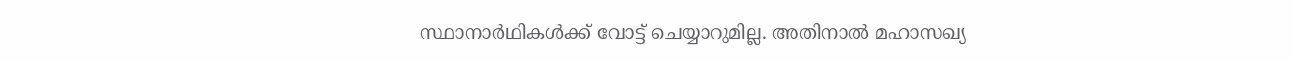സ്ഥാനാര്‍ഥികള്‍ക്ക് വോട്ട് ചെയ്യാറുമില്ല. അതിനാല്‍ മഹാസഖ്യ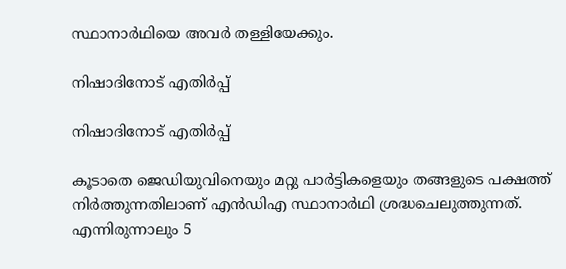സ്ഥാനാര്‍ഥിയെ അവര്‍ തള്ളിയേക്കും.

നിഷാദിനോട് എതിർപ്പ്

നിഷാദിനോട് എതിർപ്പ്

കൂടാതെ ജെഡിയുവിനെയും മറ്റു പാര്‍ട്ടികളെയും തങ്ങളുടെ പക്ഷത്ത് നിര്‍ത്തുന്നതിലാണ് എന്‍ഡിഎ സ്ഥാനാര്‍ഥി ശ്രദ്ധചെലുത്തുന്നത്. എന്നിരുന്നാലും 5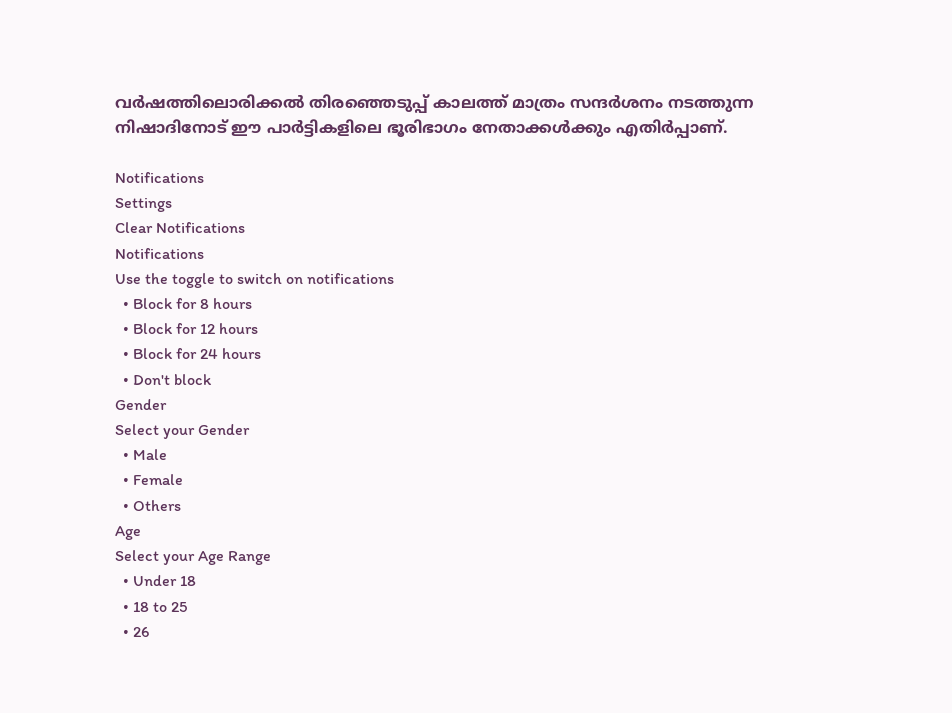വര്‍ഷത്തിലൊരിക്കല്‍ തിരഞ്ഞെടുപ്പ് കാലത്ത് മാത്രം സന്ദര്‍ശനം നടത്തുന്ന നിഷാദിനോട് ഈ പാര്‍ട്ടികളിലെ ഭൂരിഭാഗം നേതാക്കള്‍ക്കും എതിര്‍പ്പാണ്.

Notifications
Settings
Clear Notifications
Notifications
Use the toggle to switch on notifications
  • Block for 8 hours
  • Block for 12 hours
  • Block for 24 hours
  • Don't block
Gender
Select your Gender
  • Male
  • Female
  • Others
Age
Select your Age Range
  • Under 18
  • 18 to 25
  • 26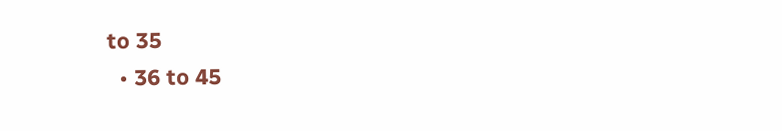to 35
  • 36 to 45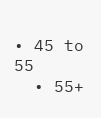• 45 to 55
  • 55+